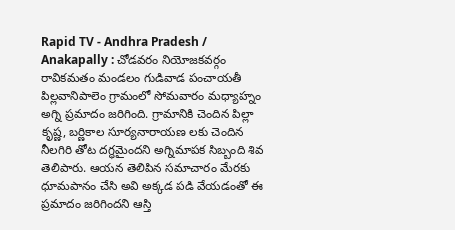Rapid TV - Andhra Pradesh / Anakapally : చోడవరం నియోజకవర్గం రావికమతం మండలం గుడివాడ పంచాయతీ పిల్లవానిపాలెం గ్రామంలో సోమవారం మధ్యాహ్నం అగ్ని ప్రమాదం జరిగింది. గ్రామానికి చెందిన పిల్లా కృష్ణ, బర్ణికాల సూర్యనారాయణ లకు చెందిన నీలగిరి తోట దగ్ధమైందని అగ్నిమాపక సిబ్బంది శివ తెలిపారు. ఆయన తెలిపిన సమాచారం మేరకు ధూమపానం చేసి అవి అక్కడ పడి వేయడంతో ఈ ప్రమాదం జరిగిందని ఆస్తి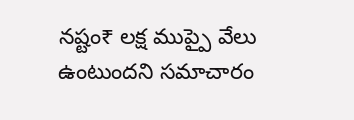నష్టం₹ లక్ష ముప్పై వేలు ఉంటుందని సమాచారం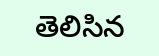తెలిసిన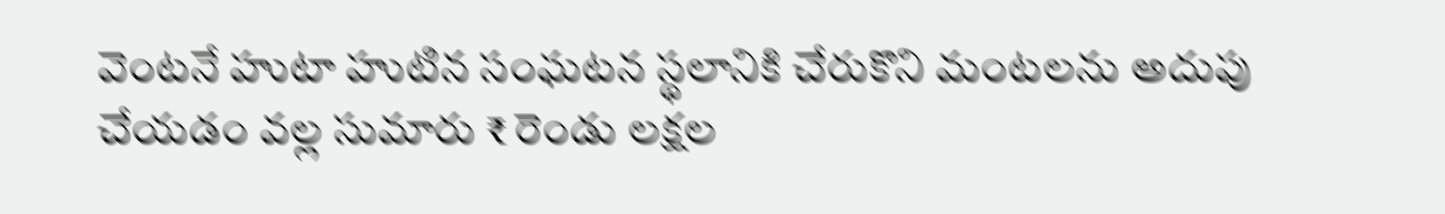వెంటనే హుటా హుటిన సంఘటన స్థలానికి చేరుకొని మంటలను అదుపు చేయడం వల్ల సుమారు ₹ రెండు లక్షల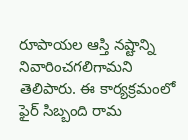రూపాయల ఆస్తి నష్టాన్ని నివారించగలిగామని తెలిపారు. ఈ కార్యక్రమంలో ఫైర్ సిబ్బంది రామ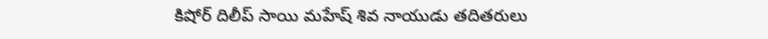కిషోర్ దిలీప్ సాయి మహేష్ శివ నాయుడు తదితరులు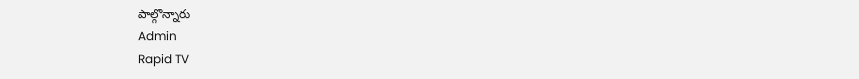పాల్గొన్నారు
Admin
Rapid TV